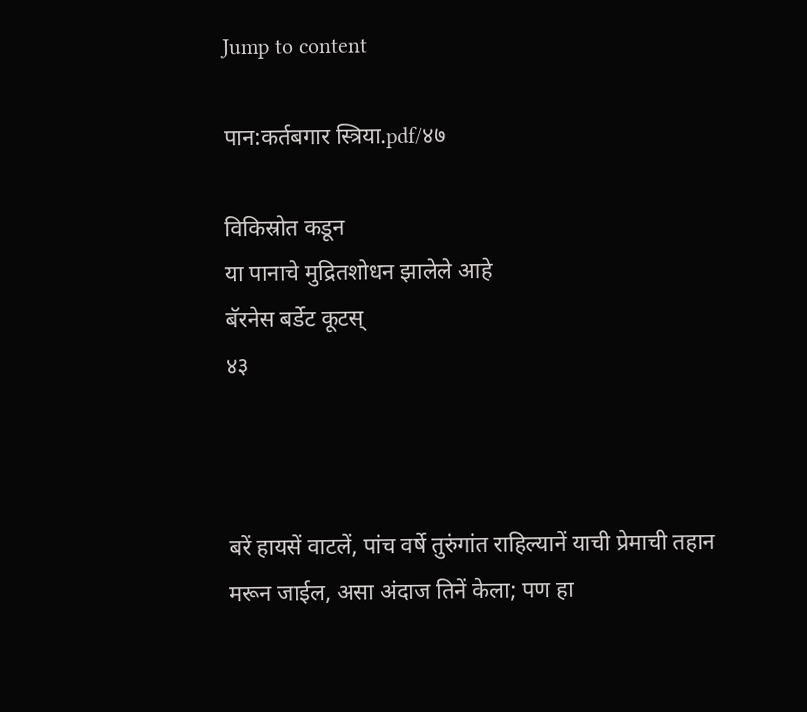Jump to content

पान:कर्तबगार स्त्रिया.pdf/४७

विकिस्रोत कडून
या पानाचे मुद्रितशोधन झालेले आहे
बॅरनेस बर्डेट कूटस्
४३



बरें हायसें वाटलें, पांच वर्षे तुरुंगांत राहिल्यानें याची प्रेमाची तहान मरून जाईल, असा अंदाज तिनें केला; पण हा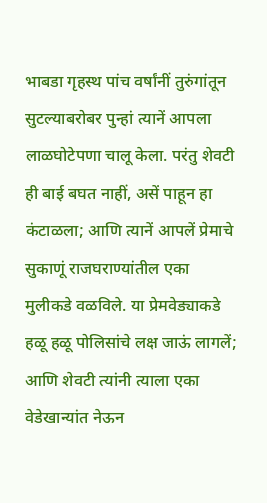भाबडा गृहस्थ पांच वर्षांनीं तुरुंगांतून सुटल्याबरोबर पुन्हां त्यानें आपला लाळघोटेपणा चालू केला. परंतु शेवटी ही बाई बघत नाहीं, असें पाहून हा कंटाळला; आणि त्यानें आपलें प्रेमाचे सुकाणूं राजघराण्यांतील एका मुलीकडे वळविले. या प्रेमवेड्याकडे हळू हळू पोलिसांचे लक्ष जाऊं लागलें; आणि शेवटी त्यांनी त्याला एका वेडेखान्यांत नेऊन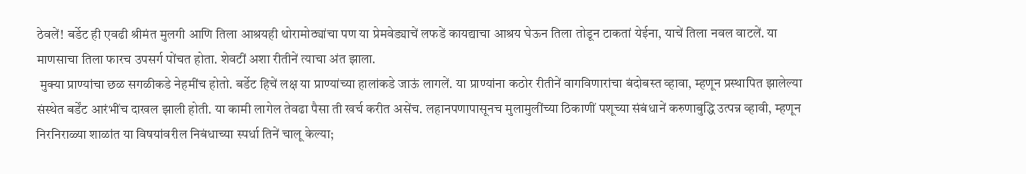ठेवलें! बर्डेट ही एवढी श्रीमंत मुलगी आणि तिला आश्रयही थोरामोठ्यांचा पण या प्रेमवेड्याचें लफडें कायद्याचा आश्रय घेऊन तिला तोडून टाकतां येईना, याचें तिला नवल वाटलें. या माणसाचा तिला फारच उपसर्ग पोंचत होता. शेवटीं अशा रीतीनें त्याचा अंत झाला.
 मुक्या प्राण्यांचा छळ सगळीकडे नेहमींच होतो. बर्डेट हिचें लक्ष या प्राण्यांच्या हालांकडे जाऊं लागलें. या प्राण्यांना कठोर रीतीनें वागविणारांचा बंदोबस्त व्हावा, म्हणून प्रस्थापित झालेल्या संस्थेत बर्डेंट आरंभींच दाखल झाली होती. या कामी लागेल तेवढा पैसा ती खर्च करीत असेंच. लहानपणापासूनच मुलामुलींच्या ठिकाणीं पशूच्या संबंधानें करुणाबुद्धि उत्पन्न व्हावी, म्हणून निरनिराळ्या शाळांत या विषयांवरील निबंधाच्या स्पर्धा तिनें चालू केल्या;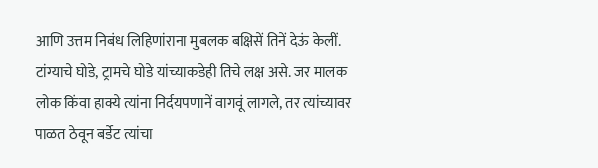आणि उत्तम निबंध लिहिणांराना मुबलक बक्षिसें तिनें देऊं केलीं. टांग्याचे घोडे, ट्रामचे घोडे यांच्याकडेही तिचे लक्ष असे. जर मालक लोक किंवा हाक्ये त्यांना निर्दयपणानें वागवूं लागले, तर त्यांच्यावर पाळत ठेवून बर्डेट त्यांचा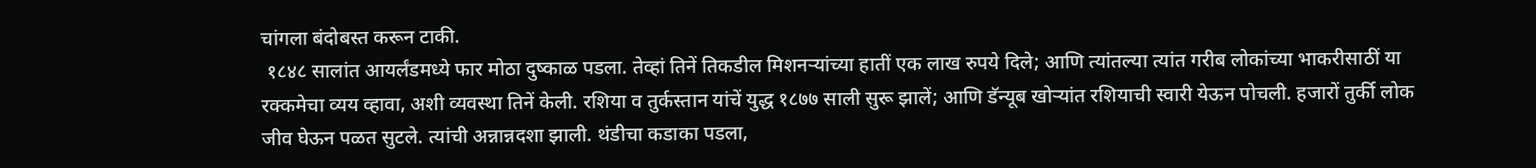चांगला बंदोबस्त करून टाकी.
 १८४८ सालांत आयर्लंडमध्ये फार मोठा दुष्काळ पडला. तेव्हां तिनें तिकडील मिशनऱ्यांच्या हातीं एक लाख रुपये दिले; आणि त्यांतल्या त्यांत गरीब लोकांच्या भाकरीसाठीं या रक्कमेचा व्यय व्हावा, अशी व्यवस्था तिनें केली. रशिया व तुर्कस्तान यांचें युद्ध १८७७ साली सुरू झालें; आणि डॅन्यूब खोऱ्यांत रशियाची स्वारी येऊन पोचली. हजारों तुर्की लोक जीव घेऊन पळत सुटले. त्यांची अन्नान्नदशा झाली. थंडीचा कडाका पडला,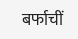बर्फाचीं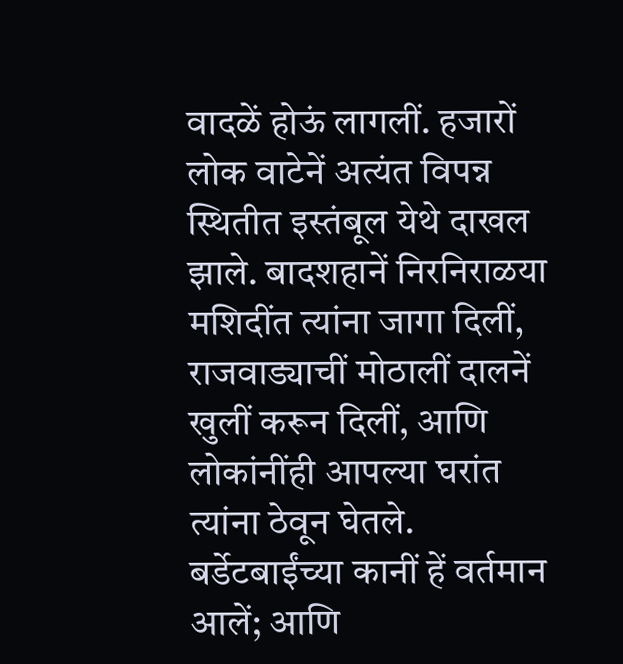वादळें होऊं लागलीं. हजारों लोक वाटेनें अत्यंत विपन्न स्थितीत इस्तंबूल येथे दाखल झाले. बादशहानें निरनिराळया मशिदींत त्यांना जागा दिलीं, राजवाड्याचीं मोठालीं दालनें खुलीं करून दिलीं, आणि लोकांनींही आपल्या घरांत त्यांना ठेवून घेतले. बर्डेटबाईंच्या कानीं हें वर्तमान आलें; आणि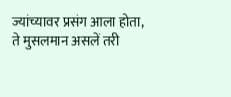ज्यांच्यावर प्रसंग आला होता, ते मुसलमान असलें तरी